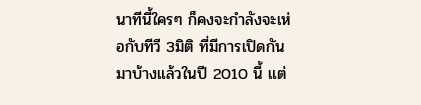นาทีนี้ใครๆ ก็คงจะกำลังจะเห่อกับทีวี 3มิติ ที่มีการเปิดกันมาบ้างแล้วในปี 2010 นี้ แต่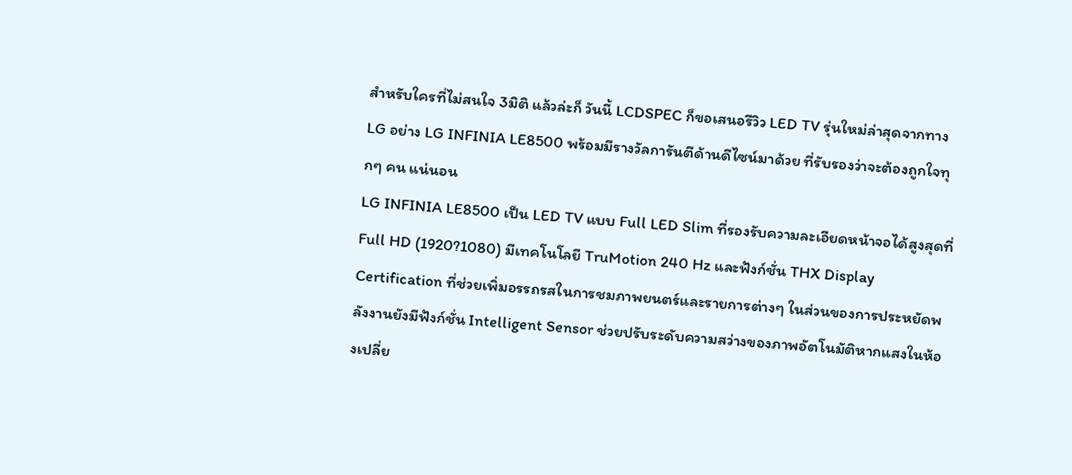สำหรับใครที่ไม่สนใจ 3มิติ แล้วล่ะก็ วันนี้ LCDSPEC ก็ขอเสนอรีวิว LED TV รุ่นใหม่ล่าสุดจากทาง LG อย่าง LG INFINIA LE8500 พร้อมมีรางวัลการันตีด้านดีไซน์มาด้วย ที่รับรองว่าจะต้องถูกใจทุกๆ คน แน่นอน
LG INFINIA LE8500 เป็น LED TV แบบ Full LED Slim ที่รองรับความละเอียดหน้าจอได้สูงสุดที่ Full HD (1920?1080) มีเทคโนโลยี TruMotion 240 Hz และฟังก์ชั่น THX Display Certification ที่ช่วยเพิ่มอรรถรสในการชมภาพยนตร์และรายการต่างๆ ในส่วนของการประหยัดพลังงานยังมีฟังก์ชั่น Intelligent Sensor ช่วยปรับระดับความสว่างของภาพอัตโนมัติหากแสงในห้องเปลี่ย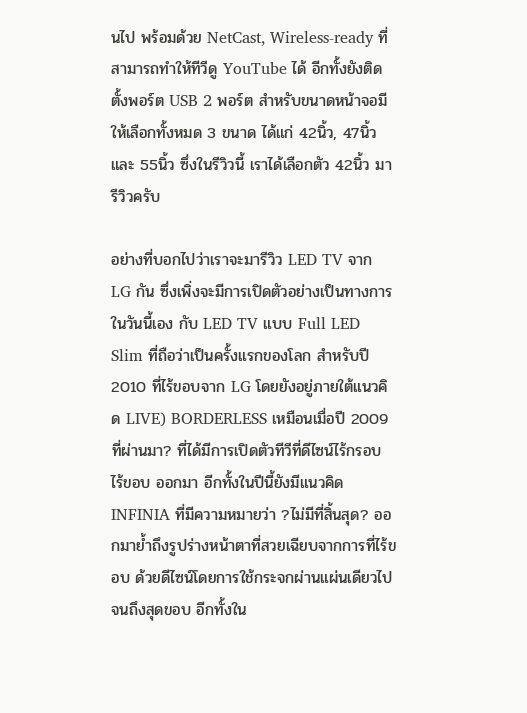นไป พร้อมด้วย NetCast, Wireless-ready ที่สามารถทำให้ทีวีดู YouTube ได้ อีกทั้งยังติดตั้งพอร์ต USB 2 พอร์ต สำหรับขนาดหน้าจอมีให้เลือกทั้งหมด 3 ขนาด ได้แก่ 42นิ้ว, 47นิ้ว และ 55นิ้ว ซึ่งในรีวิวนี้ เราได้เลือกตัว 42นิ้ว มารีวิวครับ

อย่างที่บอกไปว่าเราจะมารีวิว LED TV จาก LG กัน ซึ่งเพิ่งจะมีการเปิดตัวอย่างเป็นทางการในวันนี้เอง กับ LED TV แบบ Full LED Slim ที่ถือว่าเป็นครั้งแรกของโลก สำหรับปี 2010 ที่ไร้ขอบจาก LG โดยยังอยู่ภายใต้แนวคิด LIVE) BORDERLESS เหมือนเมื่อปี 2009 ที่ผ่านมา? ที่ได้มีการเปิดตัวทีวีที่ดีไซน์ไร้กรอบ ไร้ขอบ ออกมา อีกทั้งในปีนี้ยังมีแนวคิด INFINIA ที่มีความหมายว่า ?ไม่มีที่สิ้นสุด? ออกมาย้ำถึงรูปร่างหน้าตาที่สวยเฉียบจากการที่ไร้ขอบ ด้วยดีไซน์โดยการใช้กระจกผ่านแผ่นเดียวไปจนถึงสุดขอบ อีกทั้งใน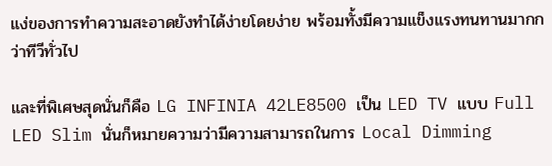แง่ของการทำความสะอาดยังทำได้ง่ายโดยง่าย พร้อมทั้งมีความแข็งแรงทนทานมากกว่าทีวีทั่วไป

และที่พิเศษสุดนั่นก็คือ LG INFINIA 42LE8500 เป็น LED TV แบบ Full LED Slim นั่นก็หมายความว่ามีความสามารถในการ Local Dimming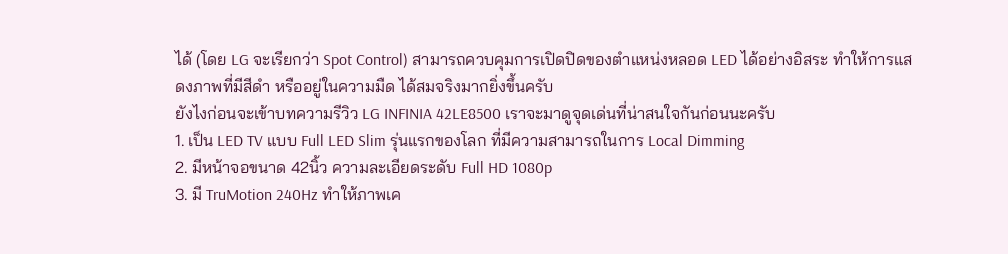ได้ (โดย LG จะเรียกว่า Spot Control) สามารถควบคุมการเปิดปิดของตำแหน่งหลอด LED ได้อย่างอิสระ ทำให้การแสดงภาพที่มีสีดำ หรืออยู่ในความมืด ได้สมจริงมากยิ่งขึ้นครับ
ยังไงก่อนจะเข้าบทความรีวิว LG INFINIA 42LE8500 เราจะมาดูจุดเด่นที่น่าสนใจกันก่อนนะครับ
1. เป็น LED TV แบบ Full LED Slim รุ่นแรกของโลก ที่มีความสามารถในการ Local Dimming
2. มีหน้าจอขนาด 42นิ้ว ความละเอียดระดับ Full HD 1080p
3. มี TruMotion 240Hz ทำให้ภาพเค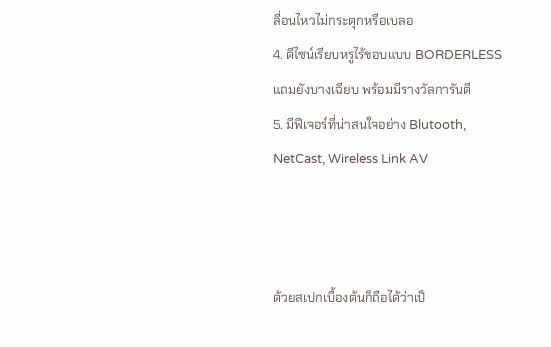ลื่อนไหวไม่กระตุกหรือเบลอ
4. ดีไซน์เรียบหรูไร้ขอบแบบ BORDERLESS แถมยังบางเฉียบ พร้อมมีรางวัลการันตี
5. มีฟีเจอร์ที่น่าสนใจอย่าง Blutooth, NetCast, Wireless Link AV



ด้วยสเปกเบื้องต้นก็ถือได้ว่าเป็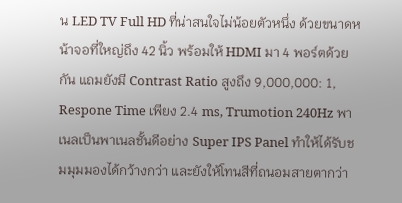น LED TV Full HD ที่น่าสนใจไม่น้อยตัวหนึ่ง ด้วยขนาดหน้าจอที่ใหญ่ถึง 42 นิ้ว พร้อมให้ HDMI มา 4 พอร์ตด้วยกัน แถมยังมี Contrast Ratio สูงถึง 9,000,000: 1, Respone Time เพียง 2.4 ms, Trumotion 240Hz พาเนลเป็นพาเนลชั้นดีอย่าง Super IPS Panel ทำให้ได้รับชมมุมมองได้กว้างกว่า และยังให้โทนสีที่ถนอมสายตากว่า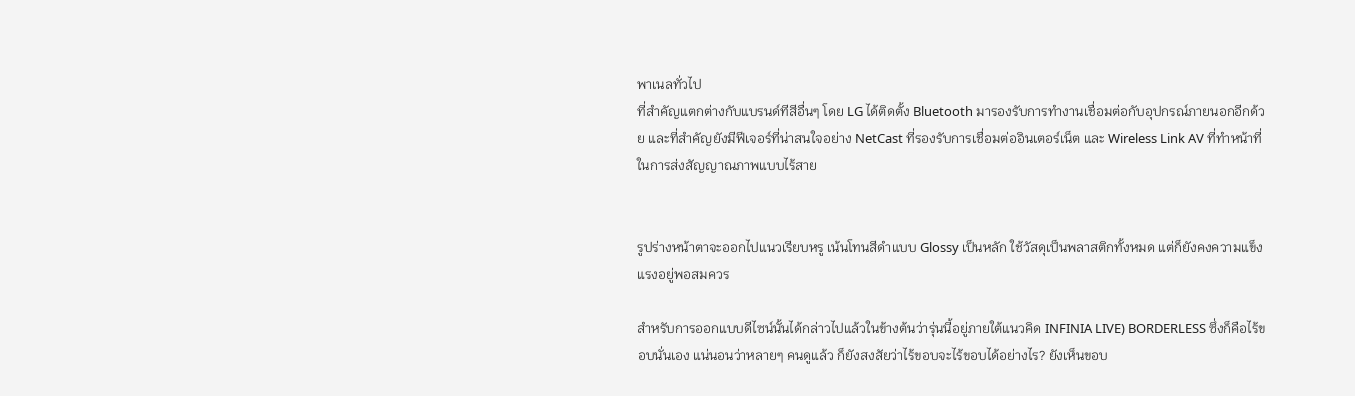พาเนลทั่วไป
ที่สำคัญแตกต่างกับแบรนด์ทีสีอื่นๆ โดย LG ได้ติดตั้ง Bluetooth มารองรับการทำงานเชื่อมต่อกับอุปกรณ์ภายนอกอีกด้วย และที่สำคัญยังมีฟีเจอร์ที่น่าสนใจอย่าง NetCast ที่รองรับการเชื่อมต่ออินเตอร์เน็ต และ Wireless Link AV ที่ทำหน้าที่ในการส่งสัญญาณภาพแบบไร้สาย


รูปร่างหน้าตาจะออกไปแนวเรียบหรู เน้นโทนสีดำแบบ Glossy เป็นหลัก ใช้วัสดุเป็นพลาสติกทั้งหมด แต่ก็ยังคงความแข็งแรงอยู่พอสมควร

สำหรับการออกแบบดีไซน์นั้นได้กล่าวไปแล้วในข้างต้นว่ารุ่นนี้อยู่ภายใต้แนวคิด INFINIA LIVE) BORDERLESS ซึ่งก็คือไร้ขอบนั่นเอง แน่นอนว่าหลายๆ คนดูแล้ว ก็ยังสงสัยว่าไร้ขอบจะไร้ขอบได้อย่างไร? ยังเห็นขอบ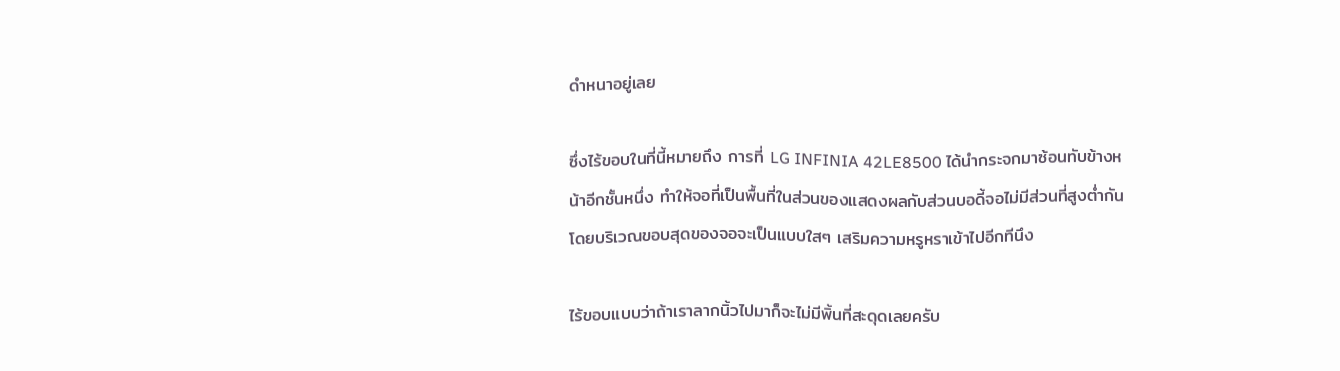ดำหนาอยู่เลย

ซึ่งไร้ขอบในที่นี้หมายถึง การที่ LG INFINIA 42LE8500 ได้นำกระจกมาซ้อนทับข้างหน้าอีกชั้นหนึ่ง ทำให้จอที่เป็นพื้นที่ในส่วนของแสดงผลกับส่วนบอดี้จอไม่มีส่วนที่สูงต่ำกัน โดยบริเวณขอบสุดของจอจะเป็นแบบใสๆ เสริมความหรูหราเข้าไปอีกทีนึง

ไร้ขอบแบบว่าถ้าเราลากนิ้วไปมาก็จะไม่มีพิ้นที่สะดุดเลยครับ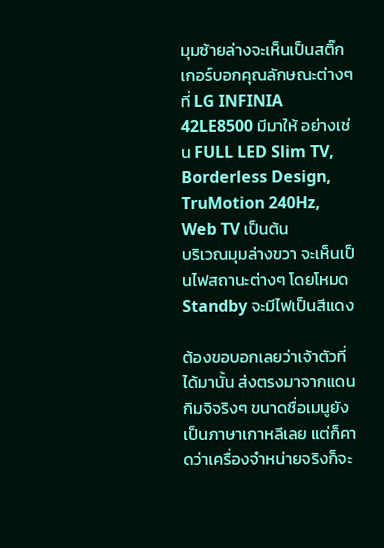มุมซ้ายล่างจะเห็นเป็นสติ๊กเกอร์บอกคุณลักษณะต่างๆ ที่ LG INFINIA 42LE8500 มีมาให้ อย่างเช่น FULL LED Slim TV, Borderless Design, TruMotion 240Hz, Web TV เป็นต้น
บริเวณมุมล่างขวา จะเห็นเป็นไฟสถานะต่างๆ โดยโหมด Standby จะมีไฟเป็นสีแดง

ต้องขอบอกเลยว่าเจ้าตัวที่ได้มานั้น ส่งตรงมาจากแดนกิมจิจริงๆ ขนาดชื่อเมนูยังเป็นภาษาเกาหลีเลย แต่ก็คาดว่าเครื่องจำหน่ายจริงก็จะ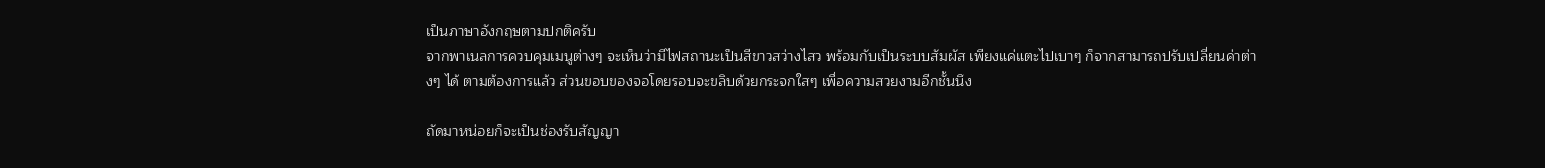เป็นภาษาอังกฤษตามปกติครับ
จากพาเนลการควบคุมเมนูต่างๆ จะเห็นว่ามีไฟสถานะเป็นสีขาวสว่างไสว พร้อมกับเป็นระบบสัมผัส เพียงแค่แตะไปเบาๆ ก็จากสามารถปรับเปลี่ยนค่าต่างๆ ได้ ตามต้องการแล้ว ส่วนขอบของจอโดยรอบจะขลิบด้วยกระจกใสๆ เพื่อความสวยงามอีกชั้นนึง

ถัดมาหน่อยก็จะเป็นช่องรับสัญญา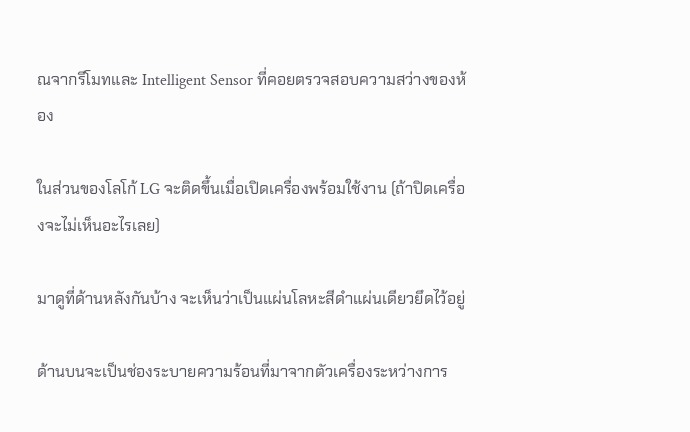ณจากรีโมทและ Intelligent Sensor ที่คอยตรวจสอบความสว่างของห้อง

ในส่วนของโลโก้ LG จะติดขึ้นเมื่อเปิดเครื่องพร้อมใช้งาน (ถ้าปิดเครื่องจะไม่เห็นอะไรเลย)

มาดูที่ด้านหลังกันบ้าง จะเห็นว่าเป็นแผ่นโลหะสีดำแผ่นเดียวยึดไว้อยู่

ด้านบนจะเป็นช่องระบายความร้อนที่มาจากตัวเครื่องระหว่างการ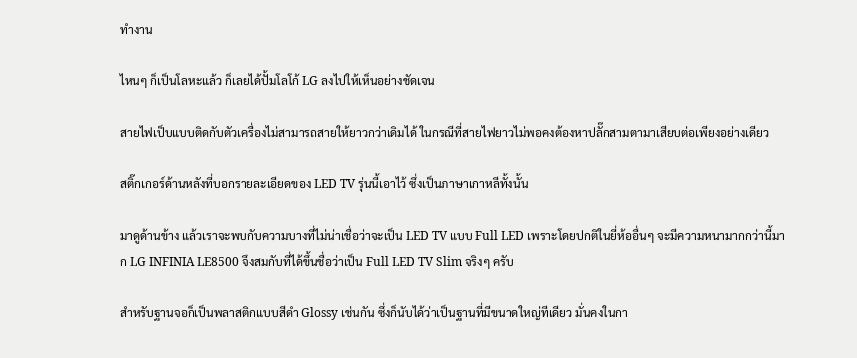ทำงาน

ไหนๆ ก็เป็นโลหะแล้ว ก็เลยได้ปั้มโลโก้ LG ลงไปให้เห็นอย่างชัดเจน

สายไฟเป็บแบบติดกับตัวเครื่องไม่สามารถสายให้ยาวกว่าเดิมได้ ในกรณีที่สายไฟยาวไม่พอคงต้องหาปลั๊กสามตามาเสียบต่อเพียงอย่างเดียว

สติ๊กเกอร์ด้านหลังที่บอกรายละเอียดของ LED TV รุ่นนี้เอาไว้ ซึ่งเป็นภาษาเกาหลีทั้งนั้น

มาดูด้านข้าง แล้วเราจะพบกับความบางที่ไม่น่าเชื่อว่าจะเป็น LED TV แบบ Full LED เพราะโดยปกติในยี่ห้ออื่นๆ จะมีความหนามากกว่านี้มาก LG INFINIA LE8500 จึงสมกับที่ได้ขึ้นชื่อว่าเป็น Full LED TV Slim จริงๆ ครับ

สำหรับฐานจอก็เป็นพลาสติกแบบสีดำ Glossy เช่นกัน ซึ่งก็นับได้ว่าเป็นฐานที่มีขนาดใหญ่ทีเดียว มั่นคงในกา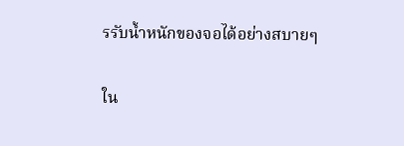รรับน้ำหนักของจอได้อย่างสบายๆ

ใน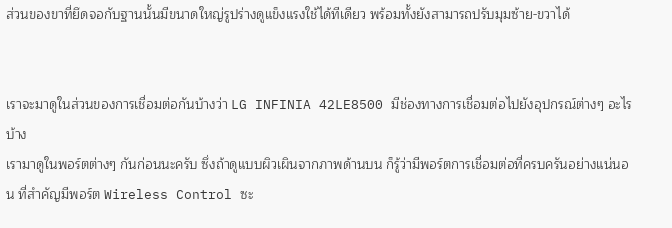ส่วนของขาที่ยึดจอกับฐานนั้นมีขนาดใหญ่รูปร่างดูแข็งแรงใช้ได้ทีเดียว พร้อมทั้งยังสามารถปรับมุมซ้าย-ขวาได้


เราจะมาดูในส่วนของการเชื่อมต่อกันบ้างว่า LG INFINIA 42LE8500 มีช่องทางการเชื่อมต่อไปยังอุปกรณ์ต่างๆ อะไรบ้าง
เรามาดูในพอร์ตต่างๆ กันก่อนนะครับ ซึ่งถ้าดูแบบผิวเผินจากภาพด้านบน ก็รู้ว่ามีพอร์ตการเชื่อมต่อที่ครบครันอย่างแน่นอน ที่สำคัญมีพอร์ต Wireless Control ซะ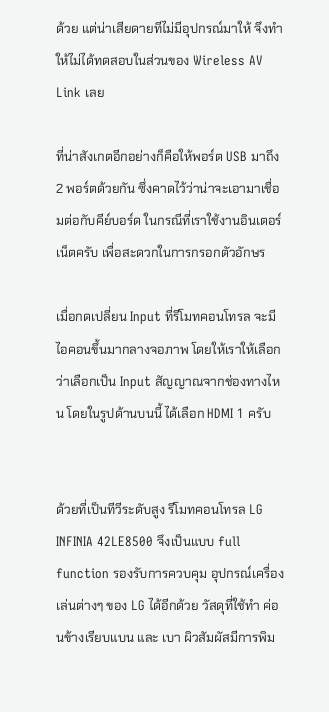ด้วย แต่น่าเสียดายทีไม่มีอุปกรณ์มาให้ จึงทำให้ไม่ได้ทดสอบในส่วนของ Wireless AV Link เลย

ที่น่าสังเกตอีกอย่างก็คือให้พอร์ต USB มาถึง 2 พอร์ตด้วยกัน ซึ่งคาดไว้ว่าน่าจะเอามาเชื่อมต่อกับคีย์บอร์ด ในกรณีที่เราใช้งานอินเตอร์เน็ตครับ เพื่อสะดวกในการกรอกตัวอักษร

เมื่อกดเปลี่ยน Input ที่รีโมทคอนโทรล จะมีไอคอนขึ้นมากลางจอภาพ โดยให้เราให้เลือกว่าเลือกเป็น Input สัญญาณจากช่องทางไหน โดยในรูปด้านบนนี้ ได้เลือก HDMI 1 ครับ


ด้วยที่เป็นทีวีระดับสูง รีโมทคอนโทรล LG INFINIA 42LE8500 จึงเป็นแบบ full function รองรับการควบคุม อุปกรณ์เครื่องเล่นต่างๆ ของ LG ได้อีกด้วย วัสดุที่ใช้ทำ ค่อนข้างเรียบแบน และ เบา ผิวสัมผัสมีการพิม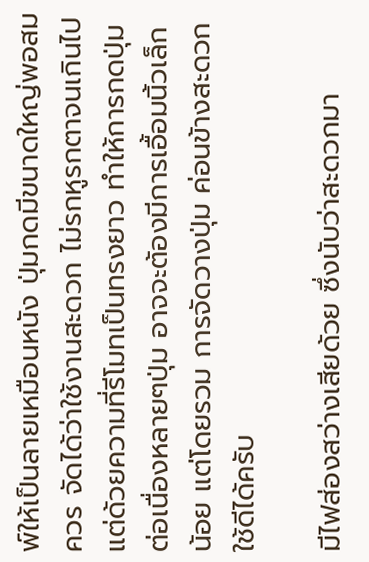พ์ให้เป็นลายเหมือนหนัง ปุ่มกดมีขนาดใหญ่พอสมควร จัดได้ว่าใช้งานสะดวก ไม่รกหูรกตาจนเกินไป แต่ด้วยความที่รีโมทเป็นทรงยาว ทำให้การกดปุ่มต่อเนื่องหลายๆปุ่ม อาจจะต้องมีการเอื้อมนิ้วเล็กน้อย แต่โดยรวม การจัดวางปุ่ม ค่อนข้างสะดวกใช้ดีได้ครับ

มีไฟส่องสว่างเสียด้วย ซึ่งนับว่าสะดวกมา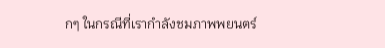กๆ ในกรณีที่เรากำลังชมภาพพยนตร์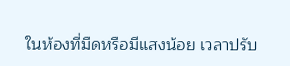ในห้องที่มืดหรือมีแสงน้อย เวลาปรับ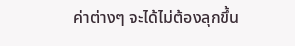ค่าต่างๆ จะได้ไม่ต้องลุกขึ้น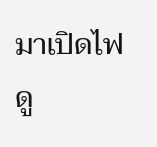มาเปิดไฟดู